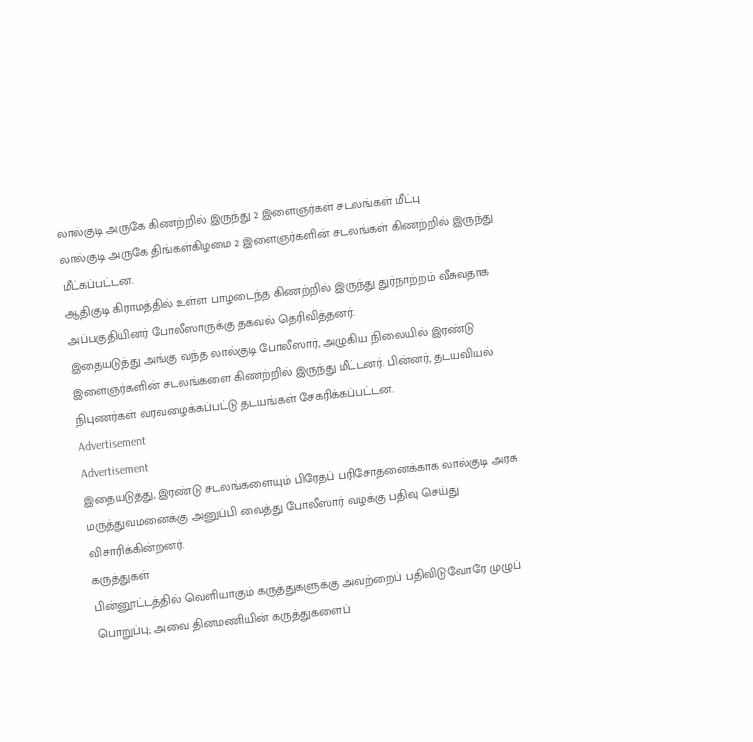லால்குடி அருகே கிணற்றில் இருந்து 2 இளைஞர்கள் சடலங்கள் மீட்பு
லால்குடி அருகே திங்கள்கிழமை 2 இளைஞர்களின் சடலங்கள் கிணற்றில் இருந்து மீட்கப்பட்டன.
ஆதிகுடி கிராமத்தில் உள்ள பாழடைந்த கிணற்றில் இருந்து துர்நாற்றம் வீசுவதாக அப்பகுதியினர் போலீஸாருக்கு தகவல் தெரிவித்தனர்.
இதையடுத்து அங்கு வந்த லால்குடி போலீஸார், அழுகிய நிலையில் இரண்டு இளைஞர்களின் சடலங்களை கிணற்றில் இருந்து மீட்டனர். பின்னர், தடயவியல் நிபுணர்கள் வரவழைக்கப்பட்டு தடயங்கள் சேகரிக்கப்பட்டன.
Advertisement
Advertisement
இதையடுத்து, இரண்டு சடலங்களையும் பிரேதப் பரிசோதனைக்காக லால்குடி அரசு மருத்துவமனைக்கு அனுப்பி வைத்து போலீஸார் வழக்கு பதிவு செய்து விசாரிக்கின்றனர்.
கருத்துகள்
பின்னூட்டத்தில் வெளியாகும் கருத்துகளுக்கு அவற்றைப் பதிவிடுவோரே முழுப் பொறுப்பு; அவை தினமணியின் கருத்துகளைப்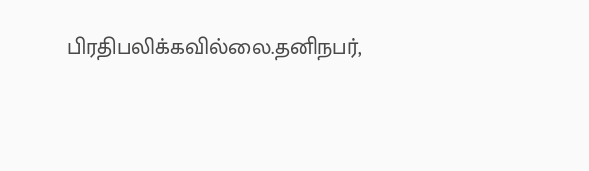பிரதிபலிக்கவில்லை.தனிநபர்,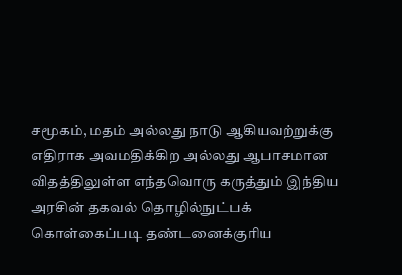சமூகம், மதம் அல்லது நாடு ஆகியவற்றுக்கு எதிராக அவமதிக்கிற அல்லது ஆபாசமான விதத்திலுள்ள எந்தவொரு கருத்தும் இந்திய அரசின் தகவல் தொழில்நுட்பக் கொள்கைப்படி தண்டனைக்குரிய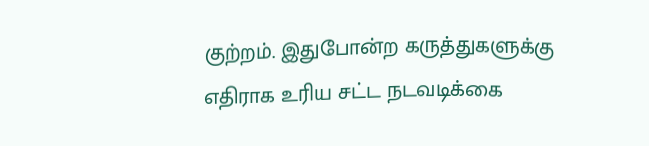குற்றம். இதுபோன்ற கருத்துகளுக்கு எதிராக உரிய சட்ட நடவடிக்கை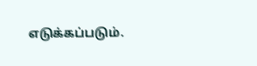எடுக்கப்படும்.